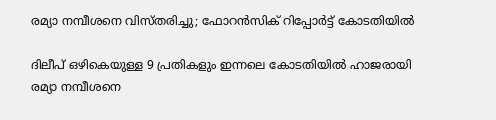രമ്യാ നമ്പീശനെ വിസ്തരിച്ചു; ഫോറന്‍സിക് റിപ്പോര്‍ട്ട് കോടതിയില്‍

ദിലീപ് ഒഴികെയുള്ള 9 പ്രതികളും ഇന്നലെ കോടതിയില്‍ ഹാജരായി
രമ്യാ നമ്പീശനെ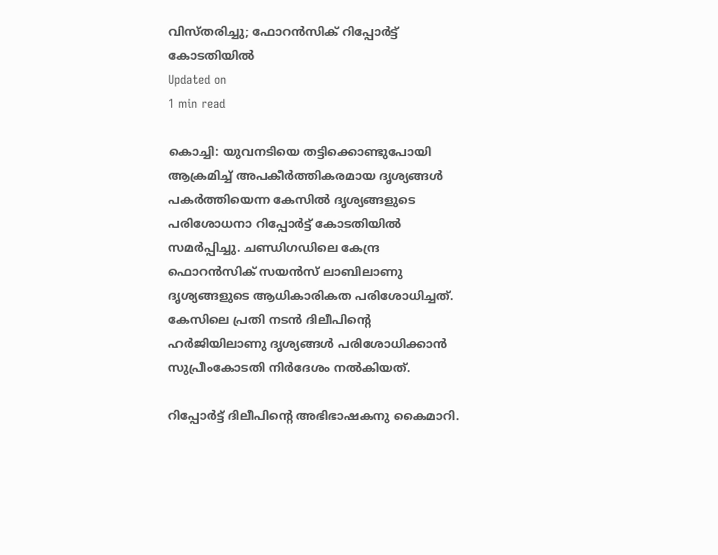വിസ്തരിച്ചു; ഫോറന്‍സിക് റിപ്പോര്‍ട്ട് കോടതിയില്‍
Updated on
1 min read

കൊച്ചി: യുവനടിയെ തട്ടിക്കൊണ്ടുപോയി ആക്രമിച്ച് അപകീര്‍ത്തികരമായ ദൃശ്യങ്ങള്‍ പകര്‍ത്തിയെന്ന കേസില്‍ ദൃശ്യങ്ങളുടെ പരിശോധനാ റിപ്പോര്‍ട്ട് കോടതിയില്‍ സമര്‍പ്പിച്ചു. ചണ്ഡിഗഡിലെ കേന്ദ്ര ഫൊറന്‍സിക് സയന്‍സ് ലാബിലാണു ദൃശ്യങ്ങളുടെ ആധികാരികത പരിശോധിച്ചത്. കേസിലെ പ്രതി നടന്‍ ദിലീപിന്റെ ഹര്‍ജിയിലാണു ദൃശ്യങ്ങള്‍ പരിശോധിക്കാന്‍ സുപ്രീംകോടതി നിര്‍ദേശം നല്‍കിയത്.

റിപ്പോര്‍ട്ട് ദിലീപിന്റെ അഭിഭാഷകനു കൈമാറി.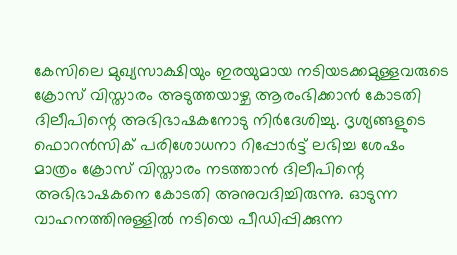കേസിലെ മുഖ്യസാക്ഷിയും ഇരയുമായ നടിയടക്കമുള്ളവരുടെ ക്രോസ് വിസ്താരം അടുത്തയാഴ്ച ആരംഭിക്കാന്‍ കോടതി ദിലീപിന്റെ അഭിഭാഷകനോടു നിര്‍ദേശിച്ചു. ദൃശ്യങ്ങളുടെ ഫൊറന്‍സിക് പരിശോധനാ റിപ്പോര്‍ട്ട് ലഭിച്ച ശേഷം മാത്രം ക്രോസ് വിസ്താരം നടത്താന്‍ ദിലീപിന്റെ അഭിഭാഷകനെ കോടതി അനുവദിച്ചിരുന്നു. ഓടുന്ന വാഹനത്തിനുള്ളില്‍ നടിയെ പീഡിപ്പിക്കുന്ന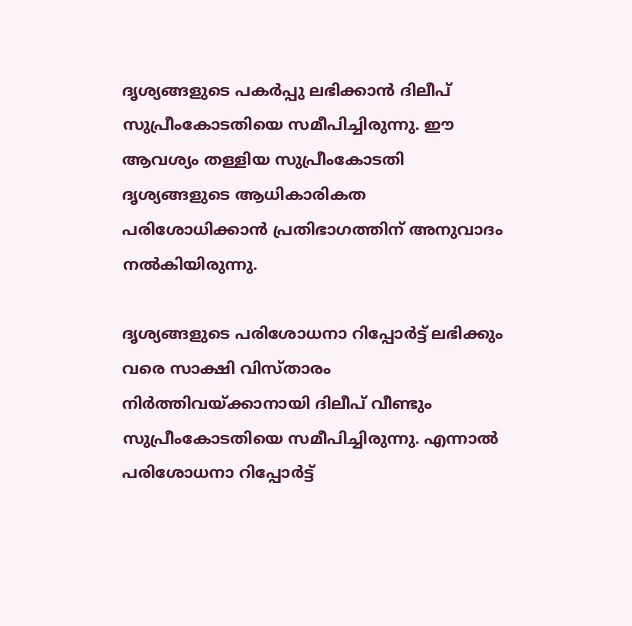ദൃശ്യങ്ങളുടെ പകര്‍പ്പു ലഭിക്കാന്‍ ദിലീപ് സുപ്രീംകോടതിയെ സമീപിച്ചിരുന്നു. ഈ ആവശ്യം തള്ളിയ സുപ്രീംകോടതി ദൃശ്യങ്ങളുടെ ആധികാരികത പരിശോധിക്കാന്‍ പ്രതിഭാഗത്തിന് അനുവാദം നല്‍കിയിരുന്നു.

ദൃശ്യങ്ങളുടെ പരിശോധനാ റിപ്പോര്‍ട്ട് ലഭിക്കും വരെ സാക്ഷി വിസ്താരം നിര്‍ത്തിവയ്ക്കാനായി ദിലീപ് വീണ്ടും സുപ്രീംകോടതിയെ സമീപിച്ചിരുന്നു. എന്നാല്‍ പരിശോധനാ റിപ്പോര്‍ട്ട്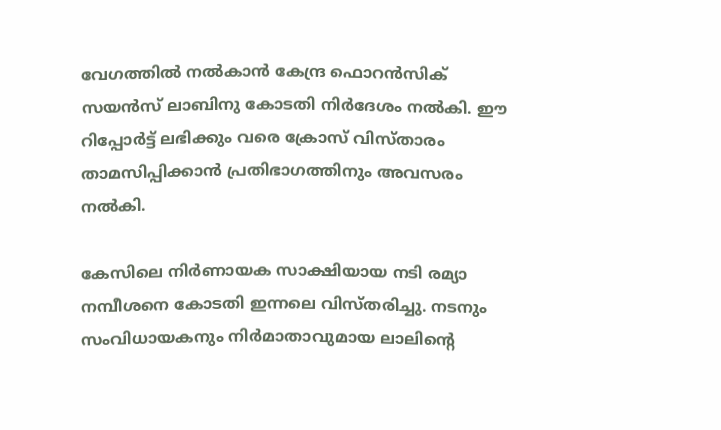വേഗത്തില്‍ നല്‍കാന്‍ കേന്ദ്ര ഫൊറന്‍സിക് സയന്‍സ് ലാബിനു കോടതി നിര്‍ദേശം നല്‍കി. ഈ റിപ്പോര്‍ട്ട് ലഭിക്കും വരെ ക്രോസ് വിസ്താരം താമസിപ്പിക്കാന്‍ പ്രതിഭാഗത്തിനും അവസരം നല്‍കി.

കേസിലെ നിര്‍ണായക സാക്ഷിയായ നടി രമ്യാ നമ്പീശനെ കോടതി ഇന്നലെ വിസ്തരിച്ചു. നടനും സംവിധായകനും നിര്‍മാതാവുമായ ലാലിന്റെ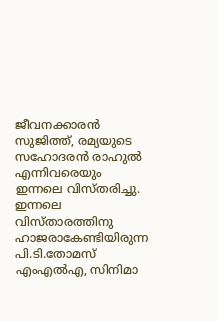ജീവനക്കാരന്‍ സുജിത്ത്, രമ്യയുടെ സഹോദരന്‍ രാഹുല്‍ എന്നിവരെയും ഇന്നലെ വിസ്തരിച്ചു. ഇന്നലെ വിസ്താരത്തിനു ഹാജരാകേണ്ടിയിരുന്ന പി.ടി.തോമസ് എംഎല്‍എ, സിനിമാ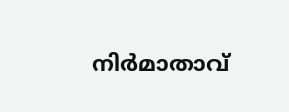നിര്‍മാതാവ്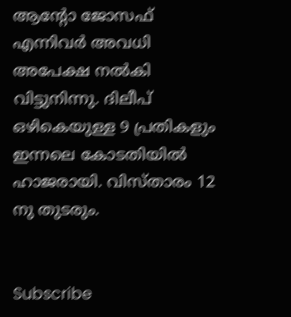ആന്റോ ജോസഫ് എന്നിവര്‍ അവധി അപേക്ഷ നല്‍കി വിട്ടുനിന്നു. ദിലീപ് ഒഴികെയുള്ള 9 പ്രതികളും ഇന്നലെ കോടതിയില്‍ ഹാജരായി. വിസ്താരം 12 നു തുടരും.


Subscribe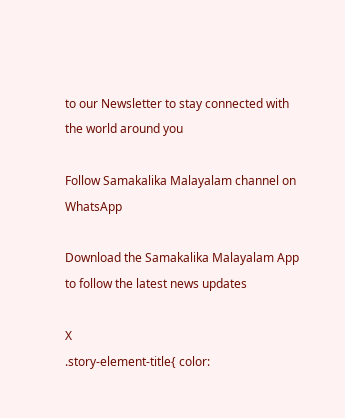to our Newsletter to stay connected with the world around you

Follow Samakalika Malayalam channel on WhatsApp

Download the Samakalika Malayalam App to follow the latest news updates

X
.story-element-title{ color: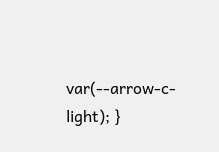var(--arrow-c-light); }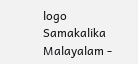logo
Samakalika Malayalam -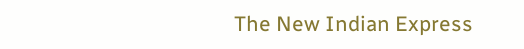The New Indian Express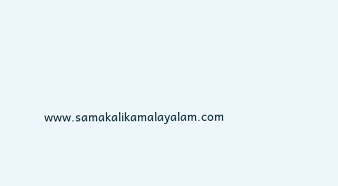www.samakalikamalayalam.com